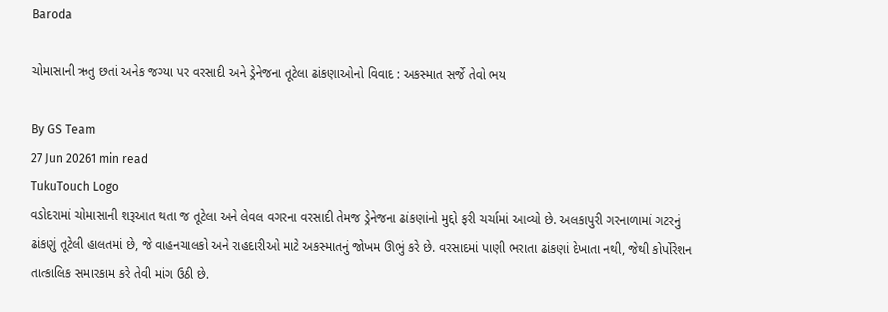Baroda

ચોમાસાની ઋતુ છતાં અનેક જગ્યા પર વરસાદી અને ડ્રેનેજના તૂટેલા ઢાંકણાઓનો વિવાદ : અકસ્માત સર્જે તેવો ભય

By GS Team
27 Jun 20261 min read
TukuTouch Logo
વડોદરામાં ચોમાસાની શરૂઆત થતા જ તૂટેલા અને લેવલ વગરના વરસાદી તેમજ ડ્રેનેજના ઢાંકણાંનો મુદ્દો ફરી ચર્ચામાં આવ્યો છે. અલકાપુરી ગરનાળામાં ગટરનું ઢાંકણું તૂટેલી હાલતમાં છે, જે વાહનચાલકો અને રાહદારીઓ માટે અકસ્માતનું જોખમ ઊભું કરે છે. વરસાદમાં પાણી ભરાતા ઢાંકણાં દેખાતા નથી, જેથી કોર્પોરેશન તાત્કાલિક સમારકામ કરે તેવી માંગ ઉઠી છે.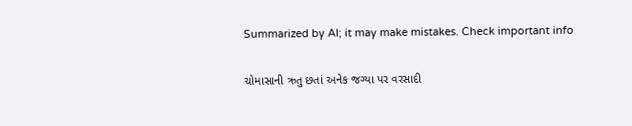Summarized by AI; it may make mistakes. Check important info

ચોમાસાની ઋતુ છતાં અનેક જગ્યા પર વરસાદી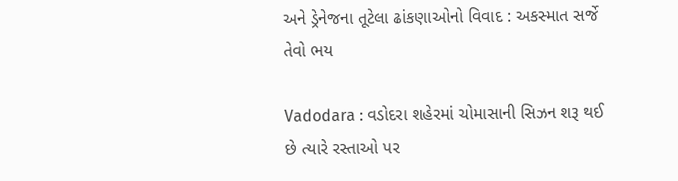અને ડ્રેનેજના તૂટેલા ઢાંકણાઓનો વિવાદ : અકસ્માત સર્જે તેવો ભય

Vadodara : વડોદરા શહેરમાં ચોમાસાની સિઝન શરૂ થઈ છે ત્યારે રસ્તાઓ પર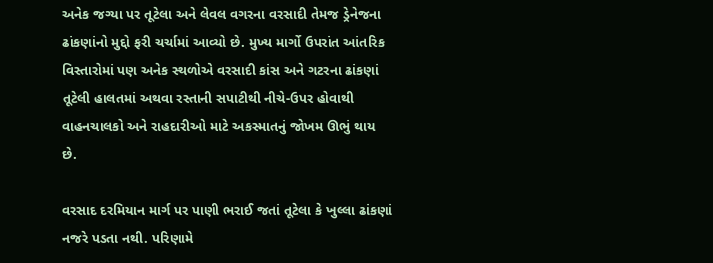અનેક જગ્યા પર તૂટેલા અને લેવલ વગરના વરસાદી તેમજ ડ્રેનેજના ઢાંકણાંનો મુદ્દો ફરી ચર્ચામાં આવ્યો છે. મુખ્ય માર્ગો ઉપરાંત આંતરિક વિસ્તારોમાં પણ અનેક સ્થળોએ વરસાદી કાંસ અને ગટરના ઢાંકણાં તૂટેલી હાલતમાં અથવા રસ્તાની સપાટીથી નીચે-ઉપર હોવાથી વાહનચાલકો અને રાહદારીઓ માટે અકસ્માતનું જોખમ ઊભું થાય છે.

વરસાદ દરમિયાન માર્ગ પર પાણી ભરાઈ જતાં તૂટેલા કે ખુલ્લા ઢાંકણાં નજરે પડતા નથી. પરિણામે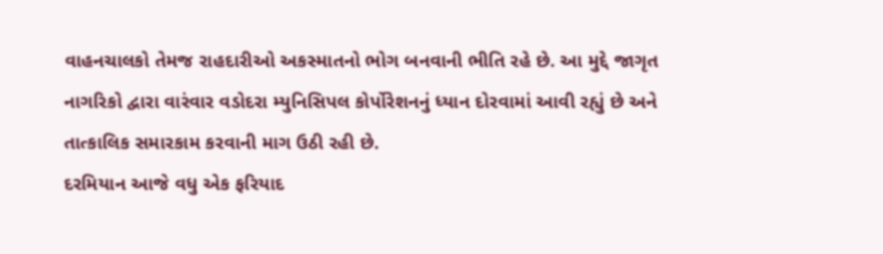વાહનચાલકો તેમજ રાહદારીઓ અકસ્માતનો ભોગ બનવાની ભીતિ રહે છે. આ મુદ્દે જાગૃત નાગરિકો દ્વારા વારંવાર વડોદરા મ્યુનિસિપલ કોર્પોરેશનનું ધ્યાન દોરવામાં આવી રહ્યું છે અને તાત્કાલિક સમારકામ કરવાની માગ ઉઠી રહી છે.
દરમિયાન આજે વધુ એક ફરિયાદ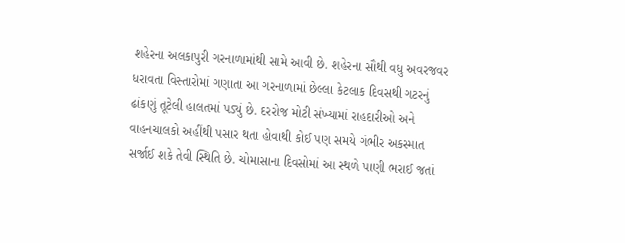શહેરના અલકાપુરી ગરનાળામાંથી સામે આવી છે. શહેરના સૌથી વધુ અવરજવર ધરાવતા વિસ્તારોમાં ગણાતા આ ગરનાળામાં છેલ્લા કેટલાક દિવસથી ગટરનું ઢાંકણું તૂટેલી હાલતમાં પડ્યું છે. દરરોજ મોટી સંખ્યામાં રાહદારીઓ અને વાહનચાલકો અહીંથી પસાર થતા હોવાથી કોઈ પણ સમયે ગંભીર અકસ્માત સર્જાઈ શકે તેવી સ્થિતિ છે. ચોમાસાના દિવસોમાં આ સ્થળે પાણી ભરાઈ જતાં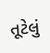તૂટેલું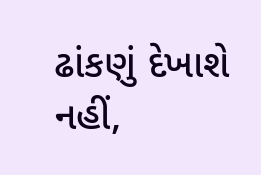ઢાંકણું દેખાશે નહીં,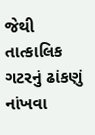જેથી તાત્કાલિક ગટરનું ઢાંકણું નાંખવા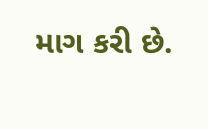માગ કરી છે.